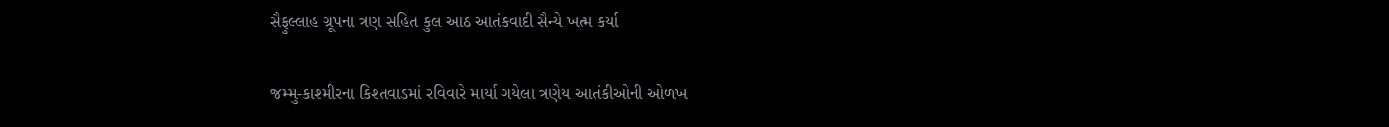સૈફુલ્લાહ ગ્રૂપના ત્રણ સહિત કુલ આઠ આતંકવાદી સૈન્યે ખત્મ કર્યા

જમ્મુ-કાશ્મીરના કિશ્તવાડમાં રવિવારે માર્યા ગયેલા ત્રણેય આતંકીઓની ઓળખ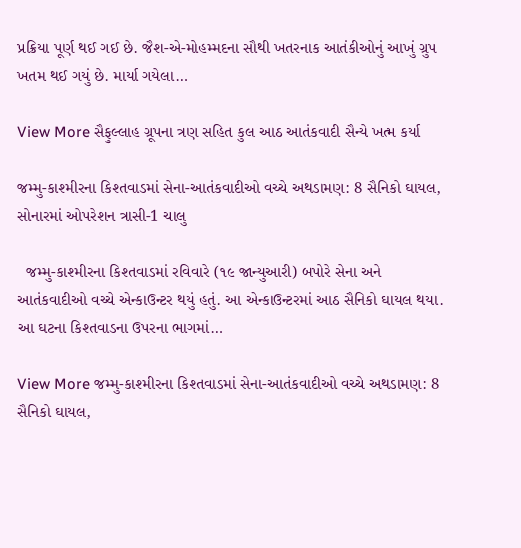પ્રક્રિયા પૂર્ણ થઈ ગઈ છે. જૈશ-એ-મોહમ્મદના સૌથી ખતરનાક આતંકીઓનું આખું ગ્રુપ ખતમ થઈ ગયું છે. માર્યા ગયેલા…

View More સૈફુલ્લાહ ગ્રૂપના ત્રણ સહિત કુલ આઠ આતંકવાદી સૈન્યે ખત્મ કર્યા

જમ્મુ-કાશ્મીરના કિશ્તવાડમાં સેના-આતંકવાદીઓ વચ્ચે અથડામણ: 8 સૈનિકો ઘાયલ, સોનારમાં ઓપરેશન ત્રાસી-1 ચાલુ

  જમ્મુ-કાશ્મીરના કિશ્તવાડમાં રવિવારે (૧૯ જાન્યુઆરી) બપોરે સેના અને આતંકવાદીઓ વચ્ચે એન્કાઉન્ટર થયું હતું. આ એન્કાઉન્ટરમાં આઠ સૈનિકો ઘાયલ થયા. આ ઘટના કિશ્તવાડના ઉપરના ભાગમાં…

View More જમ્મુ-કાશ્મીરના કિશ્તવાડમાં સેના-આતંકવાદીઓ વચ્ચે અથડામણ: 8 સૈનિકો ઘાયલ,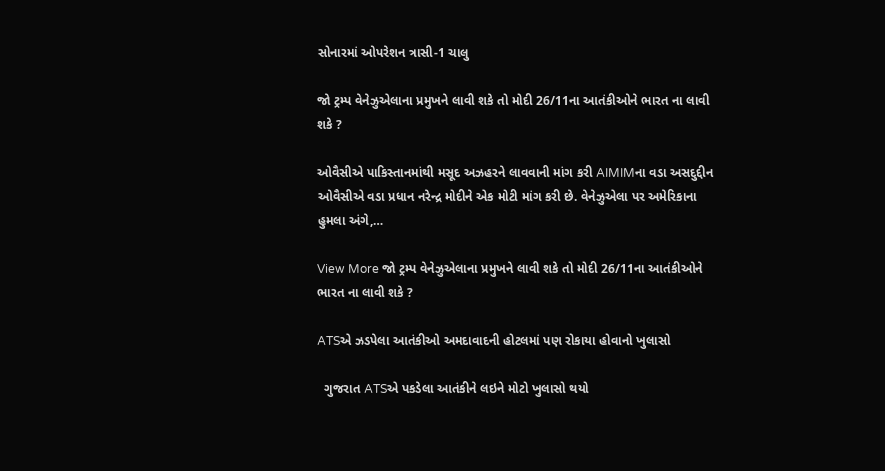સોનારમાં ઓપરેશન ત્રાસી-1 ચાલુ

જો ટ્રમ્પ વેનેઝુએલાના પ્રમુખને લાવી શકે તો મોદી 26/11ના આતંકીઓને ભારત ના લાવી શકે ?

ઓવૈસીએ પાકિસ્તાનમાંથી મસૂદ અઝહરને લાવવાની માંગ કરી AIMIMના વડા અસદુદ્દીન ઓવૈસીએ વડા પ્રધાન નરેન્દ્ર મોદીને એક મોટી માંગ કરી છે. વેનેઝુએલા પર અમેરિકાના હુમલા અંગે,…

View More જો ટ્રમ્પ વેનેઝુએલાના પ્રમુખને લાવી શકે તો મોદી 26/11ના આતંકીઓને ભારત ના લાવી શકે ?

ATSએ ઝડપેલા આતંકીઓ અમદાવાદની હોટલમાં પણ રોકાયા હોવાનો ખુલાસો

  ગુજરાત ATSએ પકડેલા આતંકીને લઇને મોટો ખુલાસો થયો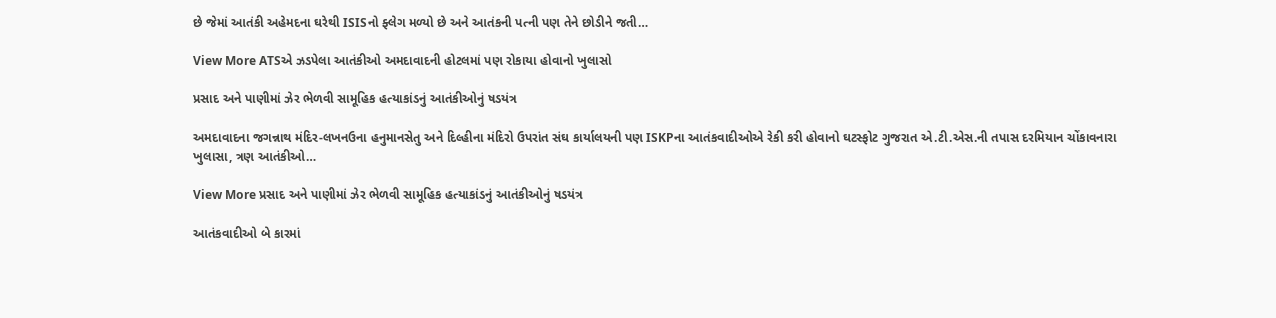છે જેમાં આતંકી અહેમદના ઘરેથી ISISનો ફ્લેગ મળ્યો છે અને આતંકની પત્ની પણ તેને છોડીને જતી…

View More ATSએ ઝડપેલા આતંકીઓ અમદાવાદની હોટલમાં પણ રોકાયા હોવાનો ખુલાસો

પ્રસાદ અને પાણીમાં ઝેર ભેળવી સામૂહિક હત્યાકાંડનું આતંકીઓનું ષડયંત્ર

અમદાવાદના જગન્નાથ મંદિર-લખનઉના હનુમાનસેતુ અને દિલ્હીના મંદિરો ઉપરાંત સંઘ કાર્યાલયની પણ ISKPના આતંકવાદીઓએ રેકી કરી હોવાનો ઘટસ્ફોટ ગુજરાત એ.ટી.એસ.ની તપાસ દરમિયાન ચોંકાવનારા ખુલાસા, ત્રણ આતંકીઓ…

View More પ્રસાદ અને પાણીમાં ઝેર ભેળવી સામૂહિક હત્યાકાંડનું આતંકીઓનું ષડયંત્ર

આતંકવાદીઓ બે કારમાં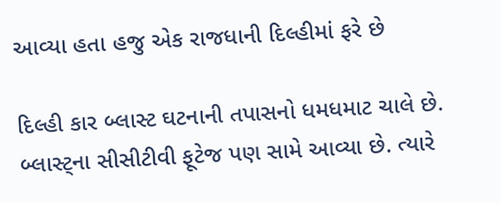આવ્યા હતા હજુ એક રાજધાની દિલ્હીમાં ફરે છે

દિલ્હી કાર બ્લાસ્ટ ઘટનાની તપાસનો ધમધમાટ ચાલે છે. બ્લાસ્ટ્ના સીસીટીવી ફૂટેજ પણ સામે આવ્યા છે. ત્યારે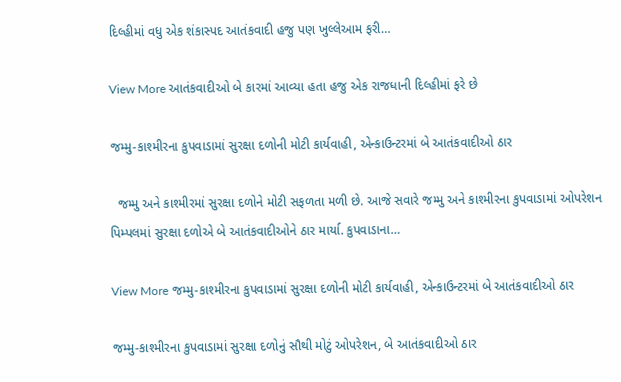દિલ્હીમાં વધુ એક શંકાસ્પદ આતંકવાદી હજુ પણ ખુલ્લેઆમ ફરી…

View More આતંકવાદીઓ બે કારમાં આવ્યા હતા હજુ એક રાજધાની દિલ્હીમાં ફરે છે

જમ્મુ-કાશ્મીરના કુપવાડામાં સુરક્ષા દળોની મોટી કાર્યવાહી, એન્કાઉન્ટરમાં બે આતંકવાદીઓ ઠાર

  જમ્મુ અને કાશ્મીરમાં સુરક્ષા દળોને મોટી સફળતા મળી છે. આજે સવારે જમ્મુ અને કાશ્મીરના કુપવાડામાં ઓપરેશન પિમ્પલમાં સુરક્ષા દળોએ બે આતંકવાદીઓને ઠાર માર્યા. કુપવાડાના…

View More જમ્મુ-કાશ્મીરના કુપવાડામાં સુરક્ષા દળોની મોટી કાર્યવાહી, એન્કાઉન્ટરમાં બે આતંકવાદીઓ ઠાર

જમ્મુ-કાશ્મીરના કુપવાડામાં સુરક્ષા દળોનું સૌથી મોટું ઓપરેશન, બે આતંકવાદીઓ ઠાર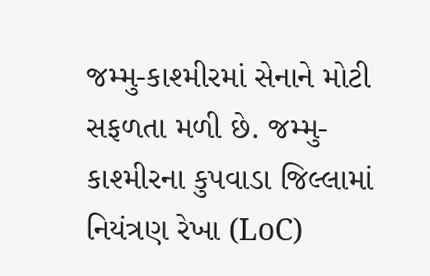જમ્મુ-કાશ્મીરમાં સેનાને મોટી સફળતા મળી છે. જમ્મુ-કાશ્મીરના કુપવાડા જિલ્લામાં નિયંત્રણ રેખા (LoC)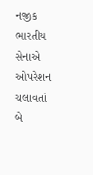નજીક ભારતીય સેનાએ ઓપરેશન ચલાવતાં બે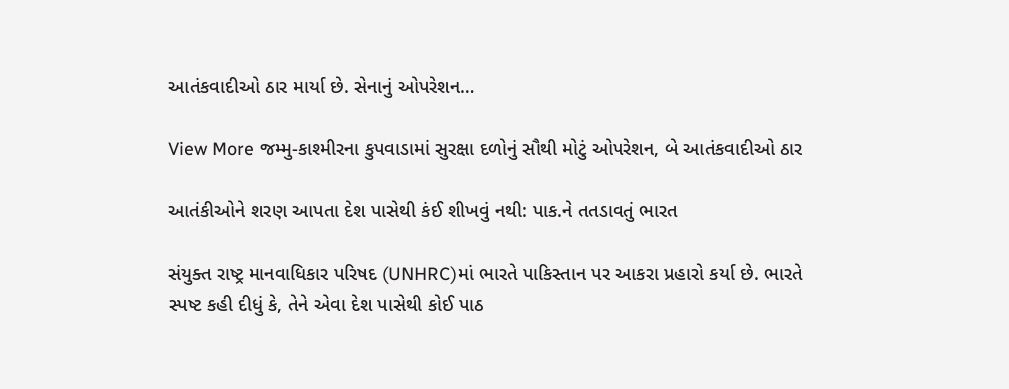આતંકવાદીઓ ઠાર માર્યા છે. સેનાનું ઓપરેશન…

View More જમ્મુ-કાશ્મીરના કુપવાડામાં સુરક્ષા દળોનું સૌથી મોટું ઓપરેશન, બે આતંકવાદીઓ ઠાર

આતંકીઓને શરણ આપતા દેશ પાસેથી કંઈ શીખવું નથી: પાક.ને તતડાવતું ભારત

સંયુક્ત રાષ્ટ્ર માનવાધિકાર પરિષદ (UNHRC)માં ભારતે પાકિસ્તાન પર આકરા પ્રહારો કર્યા છે. ભારતે સ્પષ્ટ કહી દીધું કે, તેને એવા દેશ પાસેથી કોઈ પાઠ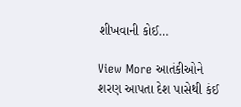શીખવાની કોઈ…

View More આતંકીઓને શરણ આપતા દેશ પાસેથી કંઈ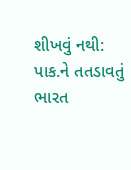શીખવું નથી: પાક.ને તતડાવતું ભારત